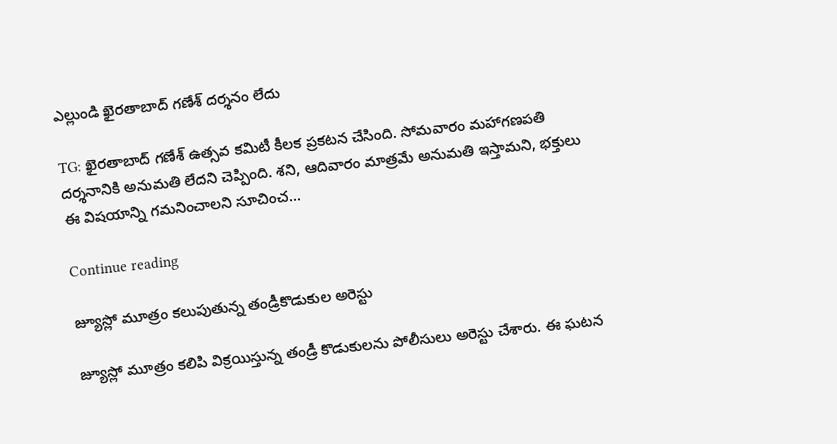ఎల్లుండి ఖైరతాబాద్ గణేశ్ దర్శనం లేదు

TG: ఖైరతాబాద్ గణేశ్ ఉత్సవ కమిటీ కీలక ప్రకటన చేసింది. సోమవారం మహాగణపతి దర్శనానికి అనుమతి లేదని చెప్పింది. శని, ఆదివారం మాత్రమే అనుమతి ఇస్తామని, భక్తులు ఈ విషయాన్ని గమనించాలని సూచించ...

Continue reading

జ్యూస్లో మూత్రం కలుపుతున్న తండ్రీకొడుకుల అరెస్టు

జ్యూస్లో మూత్రం కలిపి విక్రయిస్తున్న తండ్రీ కొడుకులను పోలీసులు అరెస్టు చేశారు. ఈ ఘటన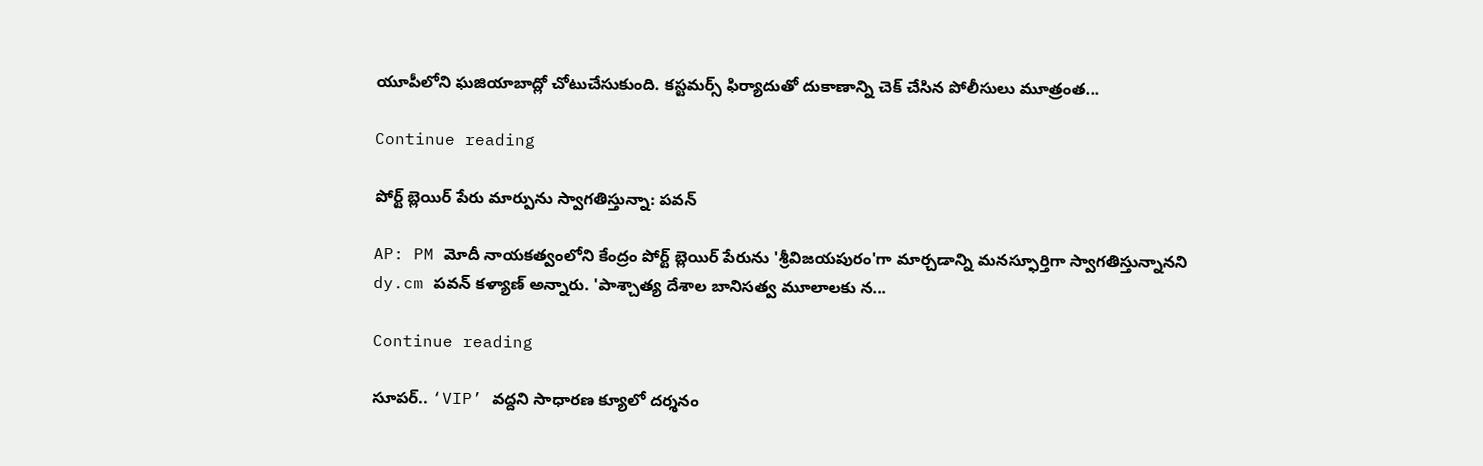యూపీలోని ఘజియాబాద్లో చోటుచేసుకుంది. కస్టమర్స్ ఫిర్యాదుతో దుకాణాన్ని చెక్ చేసిన పోలీసులు మూత్రంత...

Continue reading

పోర్ట్ బ్లెయిర్ పేరు మార్పును స్వాగతిస్తున్నా: పవన్

AP: PM మోదీ నాయకత్వంలోని కేంద్రం పోర్ట్ బ్లెయిర్ పేరును 'శ్రీవిజయపురం'గా మార్చడాన్ని మనస్ఫూర్తిగా స్వాగతిస్తున్నానని dy.cm పవన్ కళ్యాణ్ అన్నారు. 'పాశ్చాత్య దేశాల బానిసత్వ మూలాలకు న...

Continue reading

సూపర్.. ‘VIP’ వద్దని సాధారణ క్యూలో దర్శనం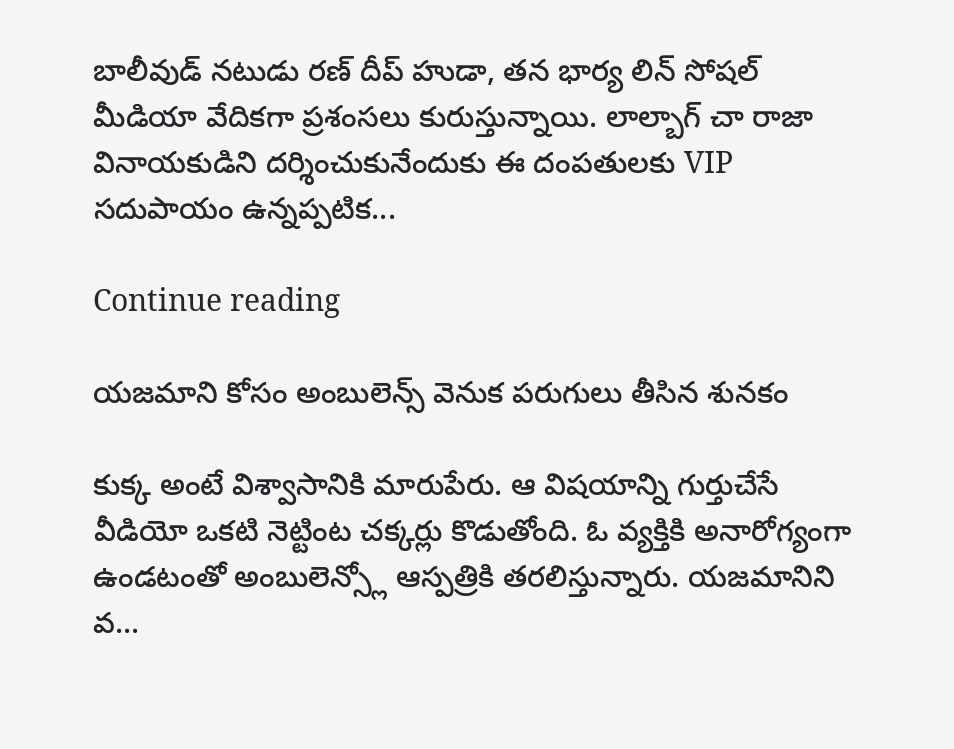బాలీవుడ్ నటుడు రణ్ దీప్ హుడా, తన భార్య లిన్ సోషల్ మీడియా వేదికగా ప్రశంసలు కురుస్తున్నాయి. లాల్బాగ్ చా రాజా వినాయకుడిని దర్శించుకునేందుకు ఈ దంపతులకు VIP సదుపాయం ఉన్నప్పటిక...

Continue reading

యజమాని కోసం అంబులెన్స్ వెనుక పరుగులు తీసిన శునకం

కుక్క అంటే విశ్వాసానికి మారుపేరు. ఆ విషయాన్ని గుర్తుచేసే వీడియో ఒకటి నెట్టింట చక్కర్లు కొడుతోంది. ఓ వ్యక్తికి అనారోగ్యంగా ఉండటంతో అంబులెన్స్లో ఆస్పత్రికి తరలిస్తున్నారు. యజమానిని వ...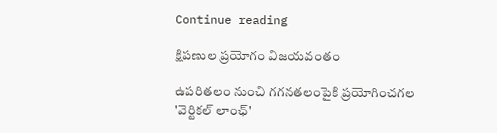Continue reading

క్షిపణుల ప్రయోగం విజయవంతం

ఉపరితలం నుంచి గగనతలంపైకి ప్రయోగించగల 'వెర్టికల్ లాంఛ్'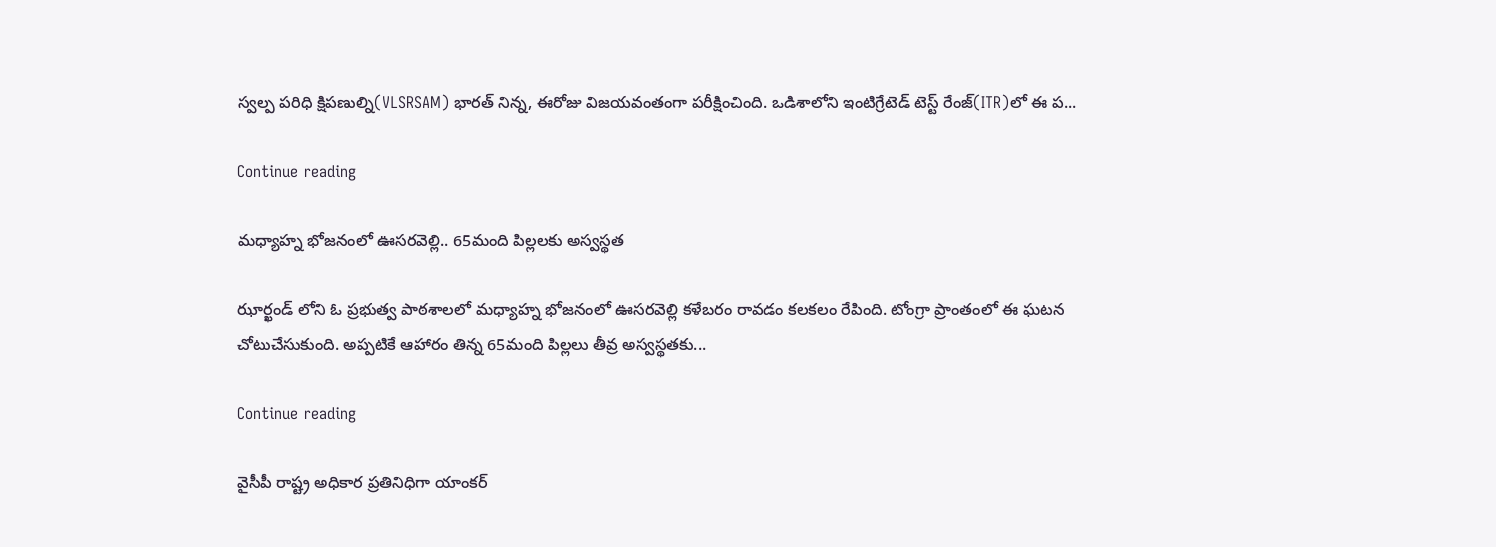స్వల్ప పరిధి క్షిపణుల్ని(VLSRSAM) భారత్ నిన్న, ఈరోజు విజయవంతంగా పరీక్షించింది. ఒడిశాలోని ఇంటిగ్రేటెడ్ టెస్ట్ రేంజ్(ITR)లో ఈ ప...

Continue reading

మధ్యాహ్న భోజనంలో ఊసరవెల్లి.. 65మంది పిల్లలకు అస్వస్థత

ఝార్ఖండ్ లోని ఓ ప్రభుత్వ పాఠశాలలో మధ్యాహ్న భోజనంలో ఊసరవెల్లి కళేబరం రావడం కలకలం రేపింది. టోంగ్రా ప్రాంతంలో ఈ ఘటన చోటుచేసుకుంది. అప్పటికే ఆహారం తిన్న 65మంది పిల్లలు తీవ్ర అస్వస్థతకు...

Continue reading

వైసీపీ రాష్ట్ర అధికార ప్రతినిధిగా యాంకర్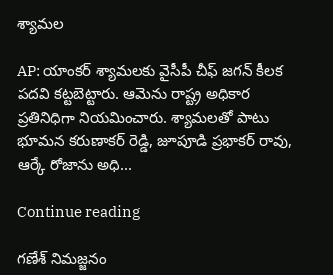శ్యామల

AP: యాంకర్ శ్యామలకు వైసీపీ చీఫ్ జగన్ కీలక పదవి కట్టబెట్టారు. ఆమెను రాష్ట్ర అధికార ప్రతినిధిగా నియమించారు. శ్యామలతో పాటు భూమన కరుణాకర్ రెడ్డి, జూపూడి ప్రభాకర్ రావు, ఆర్కే రోజాను అధి...

Continue reading

గణేశ్ నిమజ్జనం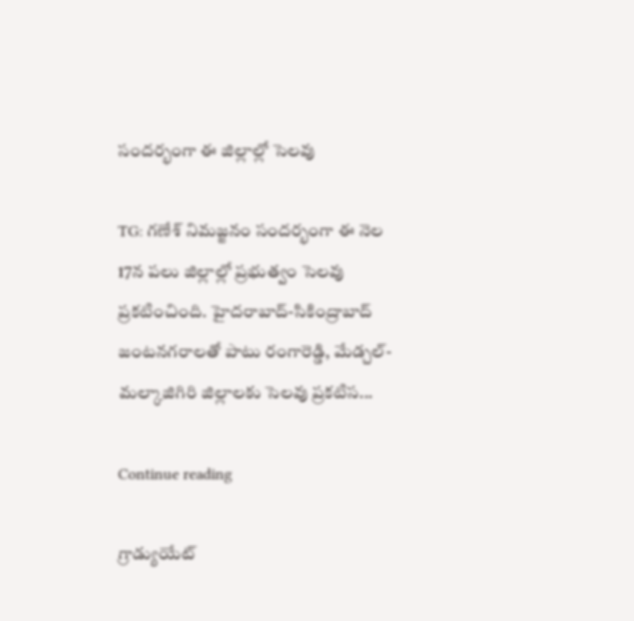సందర్భంగా ఈ జిల్లాల్లో సెలవు

TG: గణేశ్ నిమజ్జనం సందర్భంగా ఈ నెల 17న పలు జిల్లాల్లో ప్రభుత్వం సెలవు ప్రకటించింది. హైదరాబాద్-సికింద్రాబాద్ జంటనగరాలతో పాటు రంగారెడ్డి, మేడ్చల్-మల్కాజిగిరి జిల్లాలకు సెలవు ప్రకటిస...

Continue reading

గ్రాడ్యుయేట్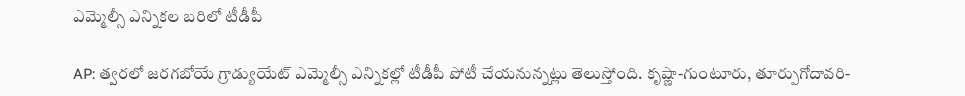ఎమ్మెల్సీ ఎన్నికల బరిలో టీడీపీ

AP: త్వరలో జరగబోయే గ్రాడ్యుయేట్ ఎమ్మెల్సీ ఎన్నికల్లో టీడీపీ పోటీ చేయనున్నట్లు తెలుస్తోంది. కృష్ణా-గుంటూరు, తూర్పుగోదావరి-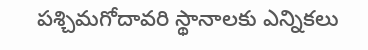పశ్చిమగోదావరి స్థానాలకు ఎన్నికలు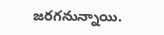జరగనున్నాయి.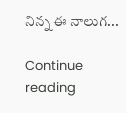నిన్న ఈ నాలుగ...

Continue reading